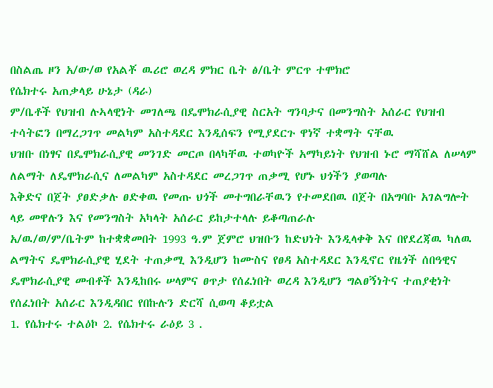በስልጤ ዞን አ/ው/ወ የአልቾ ዉሪሮ ወረዳ ምክር ቤት ፅ/ቤት ምርጥ ተሞክሮ
የሴክተሩ አጠቃላይ ሁኔታ (ዳራ)
ም/ቤቶች የህዝብ ሉኣላዊነት መገለጫ በዴሞክራሲያዊ ስርአት ግንባታና በመንግስት አሰራር የህዝብ ተሳትፎን በማረጋገጥ መልካም አስተዳደር እንዲሰፍን የሚያደርጉ ዋነኛ ተቋማት ናቸዉ
ህዝቡ በነፃና በዴሞክራሲያዊ መንገድ መርጦ በላካቸዉ ተወካዮች አማካይነት የህዝብ ኑሮ ማሻሸል ለሠላም ለልማት ለዴሞክራሲና ለመልካም አስተዳደር መረጋገጥ ጠቃሚ የሆኑ ህጎችን ያወጣሉ
እቅድና በጀት ያፀድቃሉ ፀድቀዉ የመጡ ህጎች መተግበራቸዉን የተመደበዉ በጀት በአግባቡ አገልግሎት ላይ መዋሉን እና የመንግስት አካላት አሰራር ይከታተላሉ ይቆጣጠራሉ
አ/ዉ/ወ/ም/ቤትም ከተቋቋመበት 1993 ዓ.ም ጀምሮ ህዝቡን ከድህነት እንዲላቀቅ እና በየደረጃዉ ካለዉ ልማትና ዴሞክራሲያዊ ሂደት ተጠቃሚ እንዲሆን ከሙስና የፀዳ አስተዳደር እንዲኖር የዜጎች ሰበዓዊና ዴሞክራሲያዊ መብቶች እንዲከበሩ ሠላምና ፀጥታ የሰፈነበት ወረዳ እንዲሆን ግልፀኝነትና ተጠያቂነት የሰፈነበት አሰራር እንዲዳበር የበኩሉን ድርሻ ሲወጣ ቆይቷል
1. የሴክተሩ ተልዕኮ 2. የሴክተሩ ራዕይ 3 .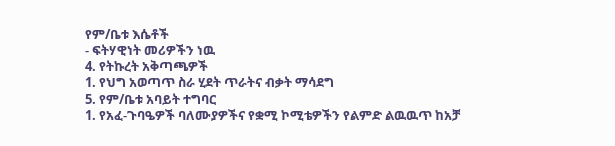የም/ቤቱ እሴቶች
- ፍትሃዊነት መሪዎችን ነዉ
4. የትኩረት አቅጣጫዎች
1. የህግ አወጣጥ ስራ ሂደት ጥራትና ብቃት ማሳደግ
5. የም/ቤቱ አባይት ተግባር
1. የአፈ-ጉባዔዎች ባለሙያዎችና የቋሚ ኮሚቴዎችን የልምድ ልዉዉጥ ከአቻ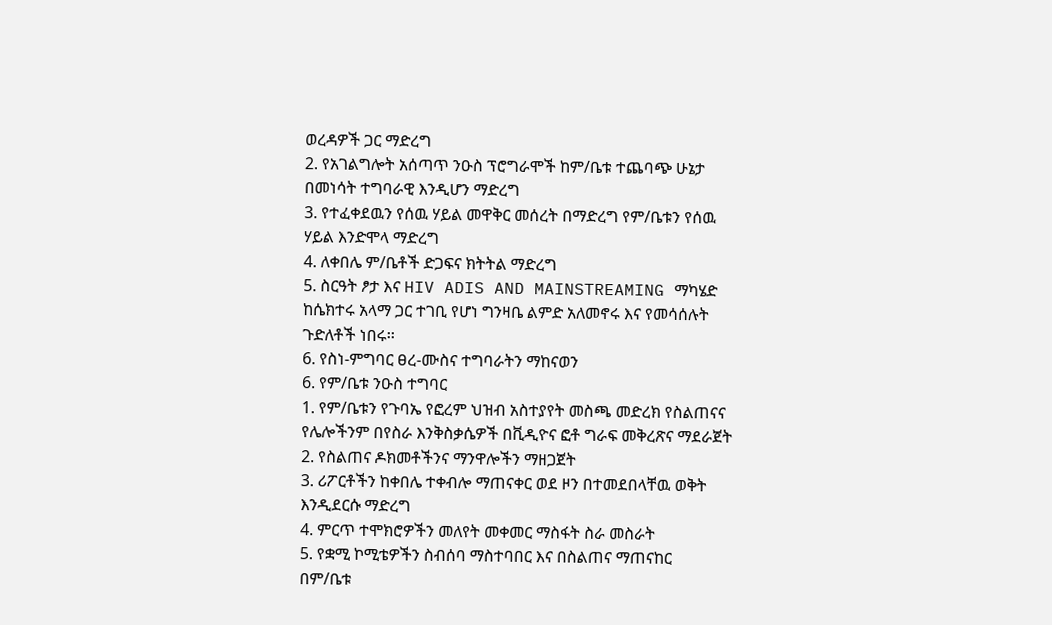ወረዳዎች ጋር ማድረግ
2. የአገልግሎት አሰጣጥ ንዑስ ፕሮግራሞች ከም/ቤቱ ተጨባጭ ሁኔታ በመነሳት ተግባራዊ እንዲሆን ማድረግ
3. የተፈቀደዉን የሰዉ ሃይል መዋቅር መሰረት በማድረግ የም/ቤቱን የሰዉ ሃይል እንድሞላ ማድረግ
4. ለቀበሌ ም/ቤቶች ድጋፍና ክትትል ማድረግ
5. ስርዓት ፆታ እና HIV ADIS AND MAINSTREAMING ማካሄድ
ከሴክተሩ አላማ ጋር ተገቢ የሆነ ግንዛቤ ልምድ አለመኖሩ እና የመሳሰሉት ጉድለቶች ነበሩ፡፡
6. የስነ-ምግባር ፀረ-ሙስና ተግባራትን ማከናወን
6. የም/ቤቱ ንዑስ ተግባር
1. የም/ቤቱን የጉባኤ የፎረም ህዝብ አስተያየት መስጫ መድረክ የስልጠናና የሌሎችንም በየስራ እንቅስቃሴዎች በቪዲዮና ፎቶ ግራፍ መቅረጽና ማደራጀት
2. የስልጠና ዶክመቶችንና ማንዋሎችን ማዘጋጀት
3. ሪፖርቶችን ከቀበሌ ተቀብሎ ማጠናቀር ወደ ዞን በተመደበላቸዉ ወቅት እንዲደርሱ ማድረግ
4. ምርጥ ተሞክሮዎችን መለየት መቀመር ማስፋት ስራ መስራት
5. የቋሚ ኮሚቴዎችን ስብሰባ ማስተባበር እና በስልጠና ማጠናከር
በም/ቤቱ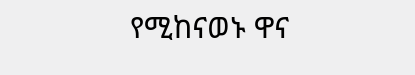የሚከናወኑ ዋና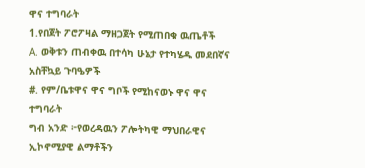ዋና ተግባራት
1.የበጀት ፖሮፖዛል ማዘጋጀት የሚጠበቁ ዉጤቶች
A. ወቅቱን ጠብቀዉ በተሳካ ሁኔታ የተካሄዱ መደበኛና አስቸኳይ ጉባዔዎች
#. የም/ቤቱዋና ዋና ግቦች የሚከናወኑ ዋና ዋና ተግባራት
ግብ አንድ ፦የወረዳዉን ፖሎትካዊ ማህበራዊና ኢኮኖሚያዊ ልማቶችን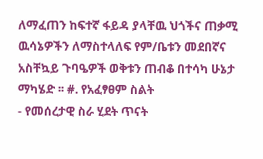ለማፈጠን ከፍተኛ ፋይዳ ያላቸዉ ህጎችና ጠቃሚ ዉሳኔዎችን ለማስተላለፍ የም/ቤቱን መደበኛና አስቸኳይ ጉባዔዎች ወቅቱን ጠብቆ በተሳካ ሁኔታ ማካሄድ ፡፡ #. የአፈፃፀም ስልት
- የመሰረታዊ ስራ ሂደት ጥናት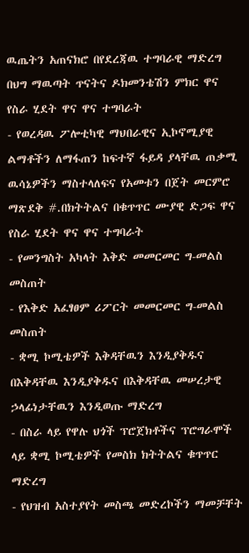ዉጤትን አጠናክሮ በየደረጃዉ ተግባራዊ ማድረግ በህግ ማዉጣት ጥናትና ዶክመንቴሽን ምክር ዋና የስራ ሂደት ዋና ዋና ተግባራት
- የወረዳዉ ፖሎቲካዊ ማህበራዊና ኢኮኖሚያዊ ልማቶችን ለማፋጠን ከፍተኛ ፋይዳ ያላቸዉ ጠቃሚ ዉሳኔዎችን ማስተላለፍና የአመቱን በጀት መርምሮ ማጽደቅ #.በክትትልና በቁጥጥር ሙያዊ ድጋፍ ዋና የስራ ሂደት ዋና ዋና ተግባራት
- የመንግስት አካላት እቅድ መመርመር ግ-መልስ መስጠት
- የእቅድ አፈፃፀም ሪፖርት መመርመር ግ-መልስ መስጠት
- ቋሚ ኮሚቴዎች እቅዳቸዉን እንዲያቅዱና በእቅዳቸዉ እንዲያቅዱና በእቅዳቸዉ መሠረታዊ ኃላፊነታቸዉን እንዲወጡ ማድረግ
- በስራ ላይ የዋሉ ህጎች ፕሮጀክቶችና ፕሮግራሞች ላይ ቋሚ ኮሚቴዎች የመስክ ክትትልና ቁጥጥር ማድረግ
- የህዝብ አስተያየት መስጫ መድረኮችን ማመቻቸት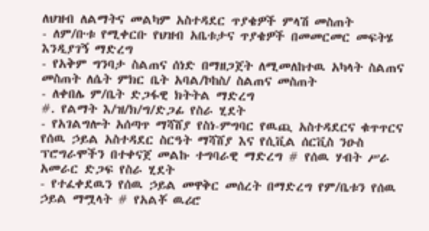ለህዝብ ለልማትና መልካም አስተዳደር ጥያቄዎች ምላሽ መስጠት
- ለም/ቡቱ የሚቀርቡ የህዝብ አቤቱታና ጥያቄዎች በመመርመር መፍትሄ እንዲያገኝ ማድረግ
- የአቅም ግንባታ ስልጠና ሰነድ በማዘጋጀት ለሚመለከተዉ አካላት ስልጠና መስጠት ለሴት ምክር ቤት አባል/ኮከስ/ ስልጠና መስጠት
- ለቀበሌ ም/ቤት ድጋፋዊ ክትትል ማድረግ
#. የልማት እ/ዝ/ክ/ግ/ድጋፊ የስራ ሂደት
- የአገልግሎት አሰጣጥ ማሻሸያ የስነ-ምግባር የዉጪ አስተዳደርና ቁጥጥርና የሰዉ ኃይል አስተዳደር ስርዓት ማሻሸያ እና የሲቪል ሰርቪስ ንዑስ ፕሮግራሞችን በተቀናጀ መልኩ ተግባራዊ ማድረግ # የሰዉ ሃብት ሥራ አመራር ድጋፍ የስራ ሂደት
- የተፈቀደዉን የሰዉ ኃይል መዋቅር መሰረት በማድረግ የም/ቤቱን የሰዉ ኃይል ማሟላት # የአልቾ ዉሪሮ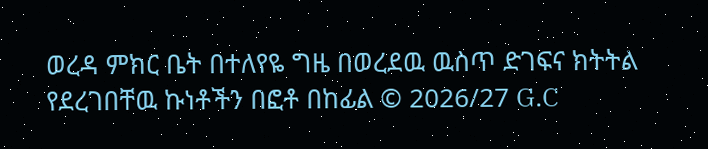ወረዳ ምክር ቤት በተለየዬ ግዜ በወረደዉ ዉስጥ ድገፍና ክትትል የደረገበቸዉ ኩነቶችን በፎቶ በከፊል © 2026/27 G.C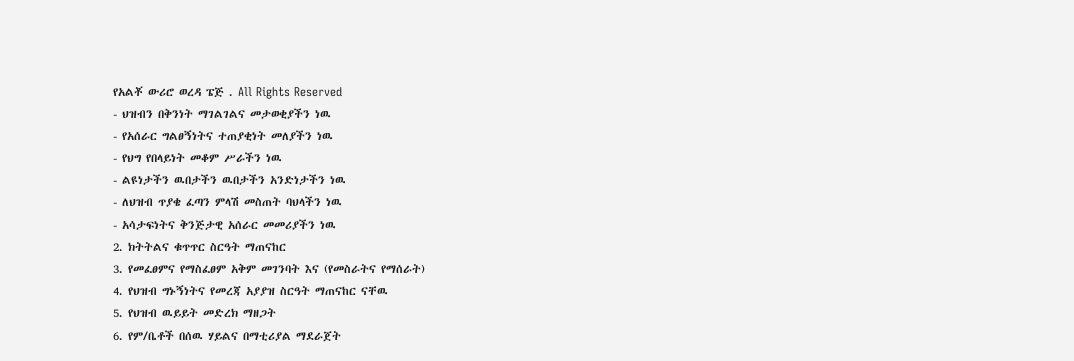የአልቾ ውሪሮ ወረዳ ፔጅ . All Rights Reserved
- ህዝብን በቅንነት ማገልገልና መታወቂያችን ነዉ
- የአሰራር ግልፀኝነትና ተጠያቂነት መለያችን ነዉ
- የህግ የበላይነት መቆም ሥራችን ነዉ
- ልዩነታችን ዉበታችን ዉበታችን አንድነታችን ነዉ
- ለህዝብ ጥያቄ ፈጣን ምላሽ መስጠት ባህላችን ነዉ
- አሳታፍነትና ቅንጅታዊ አሰራር መመሪያችን ነዉ
2. ክትትልና ቁጥጥር ስርዓት ማጠናከር
3. የመፈፀምና የማስፈፀም አቅም መገንባት እና (የመስራትና የማሰራት)
4. የህዝብ ግኑኝነትና የመረጃ አያያዝ ስርዓት ማጠናከር ናቸዉ
5. የህዝብ ዉይይት መድረክ ማዘጋት
6. የም/ቤቶች በሰዉ ሃይልና በማቲሪያል ማደራጀት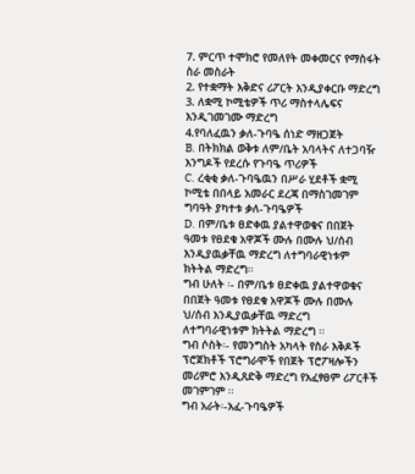7. ምርጥ ተሞክሮ የመለየት መቀመርና የማስፋት ስራ መስራት
2. የተቋማት እቅድና ሪፖርት እንዲያቀርቡ ማድረግ
3. ለቋሚ ኮሚቴዎች ጥሪ ማስተላሌፍና እንዲገመገሙ ማድረግ
4.የባለፈዉን ቃለ-ጉባዔ ሰነድ ማዘጋጀት
B. በትክክል ወቅቱ ለም/ቤት አባላትና ለተጋባዥ እንግዶች የደረሱ የጉባዔ ጥሪዎች
C. ረቂቂ ቃለ-ጉባዔዉን በሥራ ሂደቶች ቋሚ ኮሚቴ በበላይ አመራር ደረጃ በማስገመገም ግባዓት ያካተቱ ቃለ-ጉባዔዎች
D. በም/ቤቱ ፀድቀዉ ያልተዋወቁና በበጀት ዓመቱ የፀደቁ አዋጆች ሙሉ በሙሉ ህ/ሰብ እንዲያዉቃቸዉ ማድረግ ለተግባራዊነቱም ክትትል ማድረግ፡፡
ግብ ሁለት ፡- በም/ቤቱ ፀድቀዉ ያልተዋወቁና በበጀት ዓመቱ የፀደቁ አዋጆች ሙሉ በሙሉ ህ/ሰብ እንዲያዉቃቸዉ ማድረግ ለተግባራዊነቱም ክትትል ማድረግ ፡፡
ግብ ሶስት፡- የመንግስት አካላት የስራ እቅዶች ፕሮጀክቶች ፕሮግራሞች የበጀት ፕሮፖዛሎችን መሪምሮ እንዲጸድቅ ማድረግ የአፈፃፀም ሪፖርቶች መገምገም ፡፡
ግብ አራት፡-አፈ-ጉባዔዎች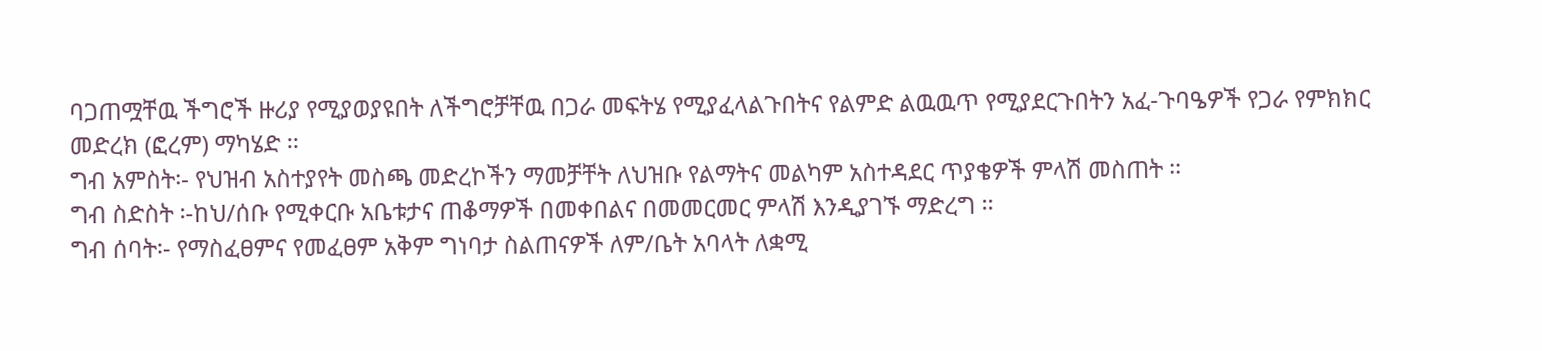ባጋጠሟቸዉ ችግሮች ዙሪያ የሚያወያዩበት ለችግሮቻቸዉ በጋራ መፍትሄ የሚያፈላልጉበትና የልምድ ልዉዉጥ የሚያደርጉበትን አፈ-ጉባዔዎች የጋራ የምክክር መድረክ (ፎረም) ማካሄድ ፡፡
ግብ አምስት፡- የህዝብ አስተያየት መስጫ መድረኮችን ማመቻቸት ለህዝቡ የልማትና መልካም አስተዳደር ጥያቄዎች ምላሽ መስጠት ፡፡
ግብ ስድስት ፡-ከህ/ሰቡ የሚቀርቡ አቤቱታና ጠቆማዎች በመቀበልና በመመርመር ምላሽ እንዲያገኙ ማድረግ ፡፡
ግብ ሰባት፡- የማስፈፀምና የመፈፀም አቅም ግነባታ ስልጠናዎች ለም/ቤት አባላት ለቋሚ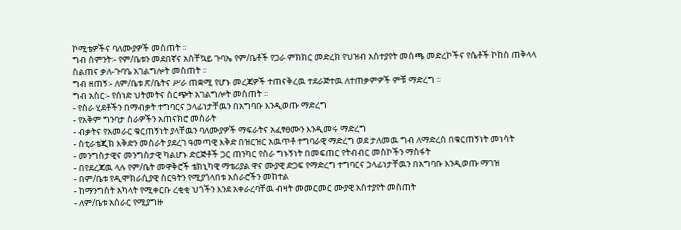ኮሚቴዎችና ባለሙያዎች መስጠት ፡፡
ግብ ስምንት፡- የም/ቤቱን መደበኛና አስቸኳይ ጉባኤ የም/ቤቶች የጋራ ምክክር መድረክ የህዝብ አስተያየት መሰጫ መድረኮችና የሴቶች ኮከስ ጠቅላላ ስልጠና ቃለ-ጉባዔ አገልግሎት መስጠት ፡፡
ግብ ዘጠኝ፡- ለም/ቤቱ ጽ/ቤትና ሥራ ጠቋሚ የሆኑ መረጃዎች ተጠናቅረዉ ተደራጅተዉ ለተጠቃምዎች ምቹ ማድረግ ፡፡
ግብ አስር፡- የሰነድ ህትመትና ስርጭት አገልግሎት መስጠት ፡፡
- የስራ ሂደቶችን በማብቃት ተግባርና ኃላፊነታቸዉን በአግባቡ እንዲወጡ ማድረግ
- የአቅም ግንባታ ስራዎችን አጠናክሮ መስራት
- ብቃትና የአመራር ቁርጠኝነት ያላቸዉን ባለሙያዎች ማፍራትና አፈፃፀሙን እንዲመሩ ማድረግ
- ስቲራቴጂክ እቅድን መስራት ያደረገ ዓመጣዊ እቅድ በዝርዝር አዉጥቶ ተግባራዊ ማድረግ ወደ ታለመዉ ግብ ለማድረስ በቁርጠኝነት መነሳት
- መንግስታዊና መንግስታዊ ካልሆኑ ድርጅቶች ጋር ጠንካር የስራ ግኑኝነት በመፍጠር የትብብር መስኮችን ማስፋት
- በየደረጃዉ ላሉ የም/ቤት መዋቅሮች ቴክኒካዊ ማቴሪያል ዋና ሙያዊ ድጋፍ የማድረግ ተግባርና ኃላፊነታቸዉን በአግባቡ እንዲወጡ ማገዝ
- በም/ቤቱ የዲሞክራሲያዊ ስርዓትን የሚያጎላበቱ አሰራሮችን መከተል
- ከማንግስት አካላት የሚቀርቡ ረቂቂ ህጎችን እንደ አቀራረባቸዉ ብዛት መመርመር ሙያዊ አስተያየት መስጠት
- ለም/ቤቱ አሰራር የሚያግዙ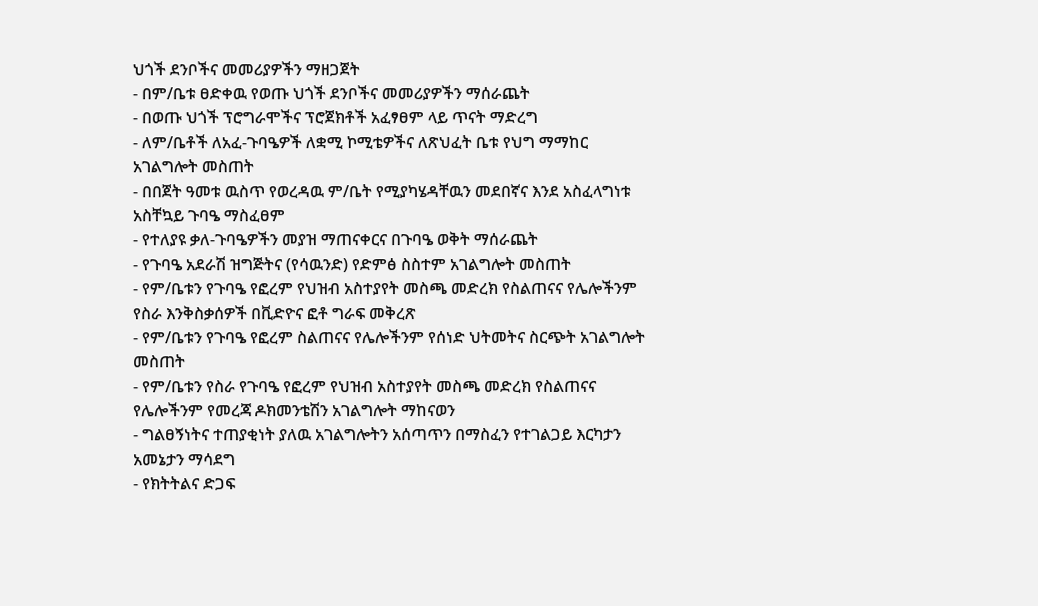ህጎች ደንቦችና መመሪያዎችን ማዘጋጀት
- በም/ቤቱ ፀድቀዉ የወጡ ህጎች ደንቦችና መመሪያዎችን ማሰራጨት
- በወጡ ህጎች ፕሮግራሞችና ፕሮጀክቶች አፈፃፀም ላይ ጥናት ማድረግ
- ለም/ቤቶች ለአፈ-ጉባዔዎች ለቋሚ ኮሚቴዎችና ለጽህፈት ቤቱ የህግ ማማከር አገልግሎት መስጠት
- በበጀት ዓመቱ ዉስጥ የወረዳዉ ም/ቤት የሚያካሄዳቸዉን መደበኛና እንደ አስፈላግነቱ አስቸኳይ ጉባዔ ማስፈፀም
- የተለያዩ ቃለ-ጉባዔዎችን መያዝ ማጠናቀርና በጉባዔ ወቅት ማሰራጨት
- የጉባዔ አደራሽ ዝግጅትና (የሳዉንድ) የድምፅ ስስተም አገልግሎት መስጠት
- የም/ቤቱን የጉባዔ የፎረም የህዝብ አስተያየት መስጫ መድረክ የስልጠናና የሌሎችንም የስራ እንቅስቃሰዎች በቪድዮና ፎቶ ግራፍ መቅረጽ
- የም/ቤቱን የጉባዔ የፎረም ስልጠናና የሌሎችንም የሰነድ ህትመትና ስርጭት አገልግሎት መስጠት
- የም/ቤቱን የስራ የጉባዔ የፎረም የህዝብ አስተያየት መስጫ መድረክ የስልጠናና የሌሎችንም የመረጃ ዶክመንቴሽን አገልግሎት ማከናወን
- ግልፀኝነትና ተጠያቂነት ያለዉ አገልግሎትን አሰጣጥን በማስፈን የተገልጋይ እርካታን አመኔታን ማሳደግ
- የክትትልና ድጋፍ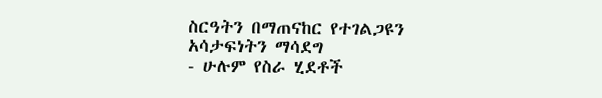ስርዓትን በማጠናከር የተገልጋዩን አሳታፍነትን ማሳደግ
- ሁሉም የስራ ሂደቶች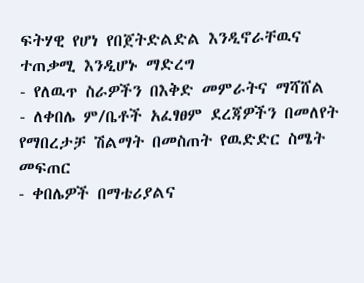ፍትሃዊ የሆነ የበጀትድልድል እንዲኖራቸዉና ተጠቃሚ እንዲሆኑ ማድረግ
- የለዉጥ ስራዎችን በእቅድ መምራትና ማሻሸል
- ለቀበሌ ም/ቤቶች አፈፃፀም ደረጃዎችን በመለየት የማበረታቻ ሽልማት በመስጠት የዉድድር ስሜት መፍጠር
- ቀበሌዎች በማቴሪያልና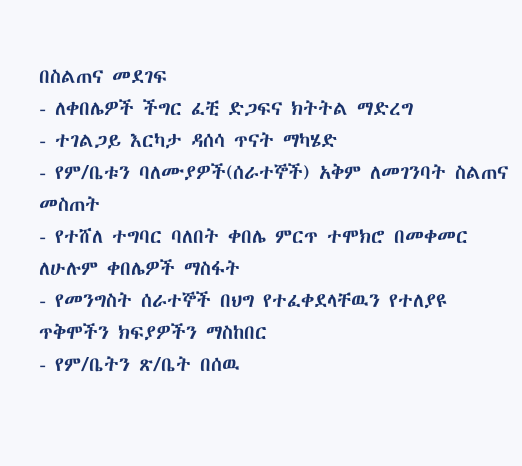በስልጠና መደገፍ
- ለቀበሌዎች ችግር ፈቺ ድጋፍና ክትትል ማድረግ
- ተገልጋይ እርካታ ዳሰሳ ጥናት ማካሄድ
- የም/ቤቱን ባለሙያዎች(ሰራተኞች) አቅም ለመገንባት ስልጠና መስጠት
- የተሸለ ተግባር ባለበት ቀበሌ ምርጥ ተሞክሮ በመቀመር ለሁሉም ቀበሌዎች ማስፋት
- የመንግስት ሰራተኞች በህግ የተፈቀደላቸዉን የተለያዩ ጥቅሞችን ክፍያዎችን ማስከበር
- የም/ቤትን ጽ/ቤት በሰዉ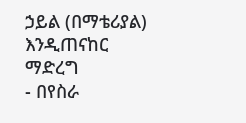ኃይል (በማቴሪያል) እንዲጠናከር ማድረግ
- በየስራ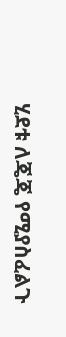ሂደቱ ለጄጄ የሚያስፈልጉ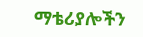ማቴሪያሎችን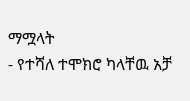ማሟላት
- የተሻለ ተሞክሮ ካላቸዉ አቻ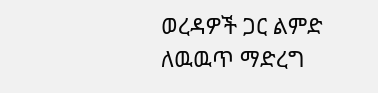ወረዳዎች ጋር ልምድ ለዉዉጥ ማድረግ